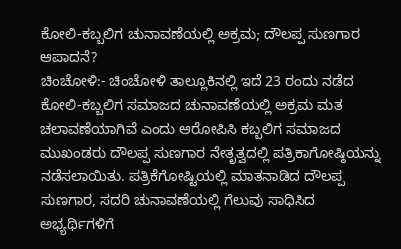ಕೋಲಿ-ಕಬ್ಬಲಿಗ ಚುನಾವಣೆಯಲ್ಲಿ ಅಕ್ರಮ; ದೌಲಪ್ಪ ಸುಣಗಾರ ಆಪಾದನೆ?
ಚಿಂಚೋಳಿ:- ಚಿಂಚೋಳಿ ತಾಲ್ಲೂಕಿನಲ್ಲಿ ಇದೆ 23 ರಂದು ನಡೆದ ಕೋಲಿ-ಕಬ್ಬಲಿಗ ಸಮಾಜದ ಚುನಾವಣೆಯಲ್ಲಿ ಅಕ್ರಮ ಮತ ಚಲಾವಣೆಯಾಗಿವೆ ಎಂದು ಆರೋಪಿಸಿ ಕಬ್ಬಲಿಗ ಸಮಾಜದ ಮುಖಂಡರು ದೌಲಪ್ಪ ಸುಣಗಾರ ನೇತೃತ್ವದಲ್ಲಿ ಪತ್ರಿಕಾಗೋಷ್ಠಿಯನ್ನು ನಡೆಸಲಾಯಿತು. ಪತ್ರಿಕೆಗೋಷ್ಟಿಯಲ್ಲಿ ಮಾತನಾಡಿದ ದೌಲಪ್ಪ ಸುಣಗಾರ, ಸದರಿ ಚುನಾವಣೆಯಲ್ಲಿ ಗೆಲುವು ಸಾಧಿಸಿದ ಅಭ್ಯರ್ಥಿಗಳಿಗೆ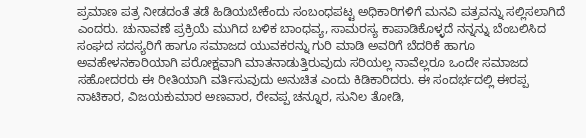ಪ್ರಮಾಣ ಪತ್ರ ನೀಡದಂತೆ ತಡೆ ಹಿಡಿಯಬೇಕೆಂದು ಸಂಬಂಧಪಟ್ಟ ಅಧಿಕಾರಿಗಳಿಗೆ ಮನವಿ ಪತ್ರವನ್ನು ಸಲ್ಲಿಸಲಾಗಿದೆ ಎಂದರು. ಚುನಾವಣೆ ಪ್ರಕ್ರಿಯೆ ಮುಗಿದ ಬಳಿಕ ಬಾಂಧವ್ಯ, ಸಾಮರಸ್ಯ ಕಾಪಾಡಿಕೊಳ್ಳದೆ ನನ್ನನ್ನು ಬೆಂಬಲಿಸಿದ ಸಂಘದ ಸದಸ್ಯರಿಗೆ ಹಾಗೂ ಸಮಾಜದ ಯುವಕರನ್ನು ಗುರಿ ಮಾಡಿ ಅವರಿಗೆ ಬೆದರಿಕೆ ಹಾಗೂ ಅವಹೇಳನಕಾರಿಯಾಗಿ ಪರೋಕ್ಷವಾಗಿ ಮಾತನಾಡುತ್ತಿರುವುದು ಸರಿಯಲ್ಲ ನಾವೆಲ್ಲರೂ ಒಂದೇ ಸಮಾಜದ ಸಹೋದರರು ಈ ರೀತಿಯಾಗಿ ವರ್ತಿಸುವುದು ಅನುಚಿತ ಎಂದು ಕಿಡಿಕಾರಿದರು. ಈ ಸಂದರ್ಭದಲ್ಲಿ ಈರಪ್ಪ ನಾಟಿಕಾರ, ವಿಜಯಕುಮಾರ ಅಣವಾರ, ರೇವಪ್ಪ ಚನ್ನೂರ, ಸುನಿಲ ತೋಡಿ,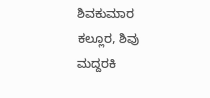ಶಿವಕುಮಾರ ಕಲ್ಲೂರ, ಶಿವು ಮದ್ದರಕಿ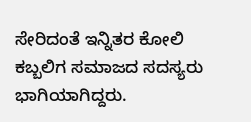ಸೇರಿದಂತೆ ಇನ್ನಿತರ ಕೋಲಿ ಕಬ್ಬಲಿಗ ಸಮಾಜದ ಸದಸ್ಯರು ಭಾಗಿಯಾಗಿದ್ದರು.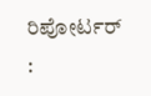ರಿಪೋರ್ಟರ್ :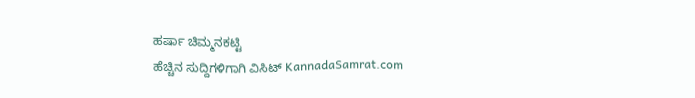ಹರ್ಷಾ ಚಿಮ್ಮನಕಟ್ಟಿ
ಹೆಚ್ಚಿನ ಸುದ್ದಿಗಳಿಗಾಗಿ ವಿಸಿಟ್ KannadaSamrat.com